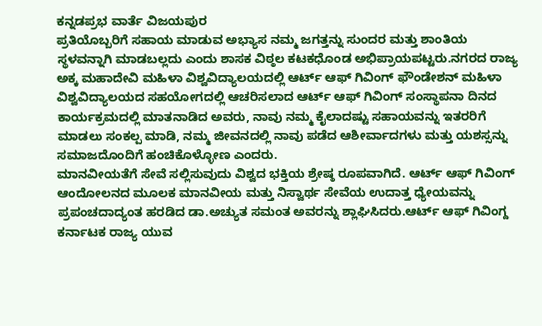ಕನ್ನಡಪ್ರಭ ವಾರ್ತೆ ವಿಜಯಪುರ
ಪ್ರತಿಯೊಬ್ಬರಿಗೆ ಸಹಾಯ ಮಾಡುವ ಅಭ್ಯಾಸ ನಮ್ಮ ಜಗತ್ತನ್ನು ಸುಂದರ ಮತ್ತು ಶಾಂತಿಯ ಸ್ಥಳವನ್ನಾಗಿ ಮಾಡಬಲ್ಲದು ಎಂದು ಶಾಸಕ ವಿಠ್ಠಲ ಕಟಕಧೊಂಡ ಅಭಿಪ್ರಾಯಪಟ್ಟರು.ನಗರದ ರಾಜ್ಯ ಅಕ್ಕ ಮಹಾದೇವಿ ಮಹಿಳಾ ವಿಶ್ವವಿದ್ಯಾಲಯದಲ್ಲಿ ಆರ್ಟ್ ಆಫ್ ಗಿವಿಂಗ್ ಫೌಂಡೇಶನ್ ಮಹಿಳಾ ವಿಶ್ವವಿದ್ಯಾಲಯದ ಸಹಯೋಗದಲ್ಲಿ ಆಚರಿಸಲಾದ ಆರ್ಟ್ ಆಫ್ ಗಿವಿಂಗ್ ಸಂಸ್ಥಾಪನಾ ದಿನದ ಕಾರ್ಯಕ್ರಮದಲ್ಲಿ ಮಾತನಾಡಿದ ಅವರು, ನಾವು ನಮ್ಮ ಕೈಲಾದಷ್ಟು ಸಹಾಯವನ್ನು ಇತರರಿಗೆ ಮಾಡಲು ಸಂಕಲ್ಪ ಮಾಡಿ, ನಮ್ಮ ಜೀವನದಲ್ಲಿ ನಾವು ಪಡೆದ ಆಶೀರ್ವಾದಗಳು ಮತ್ತು ಯಶಸ್ಸನ್ನು ಸಮಾಜದೊಂದಿಗೆ ಹಂಚಿಕೊಳ್ಳೋಣ ಎಂದರು.
ಮಾನವೀಯತೆಗೆ ಸೇವೆ ಸಲ್ಲಿಸುವುದು ವಿಶ್ವದ ಭಕ್ತಿಯ ಶ್ರೇಷ್ಠ ರೂಪವಾಗಿದೆ. ಆರ್ಟ್ ಆಫ್ ಗಿವಿಂಗ್ ಆಂದೋಲನದ ಮೂಲಕ ಮಾನವೀಯ ಮತ್ತು ನಿಸ್ವಾರ್ಥ ಸೇವೆಯ ಉದಾತ್ತ ಧ್ಯೇಯವನ್ನು ಪ್ರಪಂಚದಾದ್ಯಂತ ಹರಡಿದ ಡಾ.ಅಚ್ಯುತ ಸಮಂತ ಅವರನ್ನು ಶ್ಲಾಘಿಸಿದರು.ಆರ್ಟ್ ಆಫ್ ಗಿವಿಂಗ್ದ ಕರ್ನಾಟಕ ರಾಜ್ಯ ಯುವ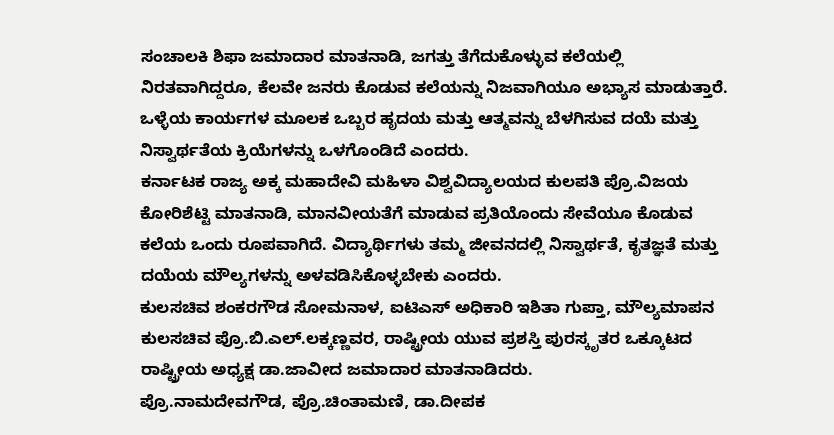ಸಂಚಾಲಕಿ ಶಿಫಾ ಜಮಾದಾರ ಮಾತನಾಡಿ, ಜಗತ್ತು ತೆಗೆದುಕೊಳ್ಳುವ ಕಲೆಯಲ್ಲಿ ನಿರತವಾಗಿದ್ದರೂ, ಕೆಲವೇ ಜನರು ಕೊಡುವ ಕಲೆಯನ್ನು ನಿಜವಾಗಿಯೂ ಅಭ್ಯಾಸ ಮಾಡುತ್ತಾರೆ. ಒಳ್ಳೆಯ ಕಾರ್ಯಗಳ ಮೂಲಕ ಒಬ್ಬರ ಹೃದಯ ಮತ್ತು ಆತ್ಮವನ್ನು ಬೆಳಗಿಸುವ ದಯೆ ಮತ್ತು ನಿಸ್ವಾರ್ಥತೆಯ ಕ್ರಿಯೆಗಳನ್ನು ಒಳಗೊಂಡಿದೆ ಎಂದರು.
ಕರ್ನಾಟಕ ರಾಜ್ಯ ಅಕ್ಕ ಮಹಾದೇವಿ ಮಹಿಳಾ ವಿಶ್ವವಿದ್ಯಾಲಯದ ಕುಲಪತಿ ಪ್ರೊ.ವಿಜಯ ಕೋರಿಶೆಟ್ಟಿ ಮಾತನಾಡಿ, ಮಾನವೀಯತೆಗೆ ಮಾಡುವ ಪ್ರತಿಯೊಂದು ಸೇವೆಯೂ ಕೊಡುವ ಕಲೆಯ ಒಂದು ರೂಪವಾಗಿದೆ. ವಿದ್ಯಾರ್ಥಿಗಳು ತಮ್ಮ ಜೀವನದಲ್ಲಿ ನಿಸ್ವಾರ್ಥತೆ, ಕೃತಜ್ಞತೆ ಮತ್ತು ದಯೆಯ ಮೌಲ್ಯಗಳನ್ನು ಅಳವಡಿಸಿಕೊಳ್ಳಬೇಕು ಎಂದರು.
ಕುಲಸಚಿವ ಶಂಕರಗೌಡ ಸೋಮನಾಳ, ಐಟಿಎಸ್ ಅಧಿಕಾರಿ ಇಶಿತಾ ಗುಪ್ತಾ, ಮೌಲ್ಯಮಾಪನ ಕುಲಸಚಿವ ಪ್ರೊ.ಬಿ.ಎಲ್.ಲಕ್ಕಣ್ಣವರ, ರಾಷ್ಟ್ರೀಯ ಯುವ ಪ್ರಶಸ್ತಿ ಪುರಸ್ಕೃತರ ಒಕ್ಕೂಟದ ರಾಷ್ಟ್ರೀಯ ಅಧ್ಯಕ್ಷ ಡಾ.ಜಾವೀದ ಜಮಾದಾರ ಮಾತನಾಡಿದರು.
ಪ್ರೊ.ನಾಮದೇವಗೌಡ, ಪ್ರೊ.ಚಿಂತಾಮಣಿ, ಡಾ.ದೀಪಕ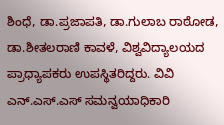ಶಿಂಧೆ, ಡಾ.ಪ್ರಜಾಪತಿ, ಡಾ.ಗುಲಾಬ ರಾಠೋಡ, ಡಾ.ಶೀತಲರಾಣಿ ಕಾವಳೆ, ವಿಶ್ವವಿದ್ಯಾಲಯದ ಪ್ರಾಧ್ಯಾಪಕರು ಉಪಸ್ಥಿತರಿದ್ದರು. ವಿವಿ ಎನ್.ಎಸ್.ಎಸ್ ಸಮನ್ವಯಾಧಿಕಾರಿ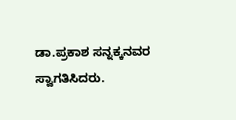ಡಾ.ಪ್ರಕಾಶ ಸನ್ನಕ್ಕನವರ ಸ್ವಾಗತಿಸಿದರು.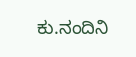ಕು.ನಂದಿನಿ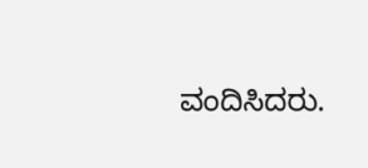ವಂದಿಸಿದರು.